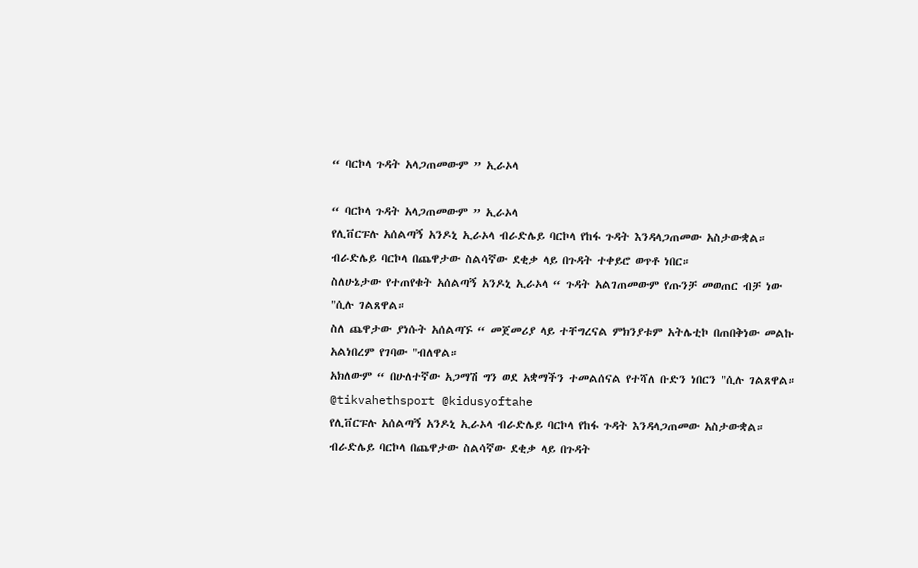“ ባርኮላ ጉዳት አላጋጠመውም ” ኢራኦላ

“ ባርኮላ ጉዳት አላጋጠመውም ” ኢራኦላ
የሊቨርፑሉ አሰልጣኝ አንዶኒ ኢራኦላ ብራድሌይ ባርኮላ የከፋ ጉዳት እንዳላጋጠመው አስታውቋል።
ብራድሌይ ባርኮላ በጨዋታው ስልሳኛው ደቂቃ ላይ በጉዳት ተቀይሮ ወጥቶ ነበር።
ስለሁኔታው የተጠየቁት አሰልጣኝ አንዶኒ ኢራኦላ “ ጉዳት አልገጠመውም የጡንቻ መወጠር ብቻ ነው "ሲሉ ገልጸዋል።
ስለ ጨዋታው ያነሱት አሰልጣኙ “ መጀመሪያ ላይ ተቸግረናል ምክንያቱም አትሌቲኮ በጠበቅነው መልኩ አልነበረም የገባው "ብለዋል።
አክለውም “ በሁለተኛው አጋማሽ ግን ወደ አቋማችን ተመልሰናል የተሻለ ቡድን ነበርን "ሲሉ ገልጸዋል።
@tikvahethsport @kidusyoftahe
የሊቨርፑሉ አሰልጣኝ አንዶኒ ኢራኦላ ብራድሌይ ባርኮላ የከፋ ጉዳት እንዳላጋጠመው አስታውቋል።
ብራድሌይ ባርኮላ በጨዋታው ስልሳኛው ደቂቃ ላይ በጉዳት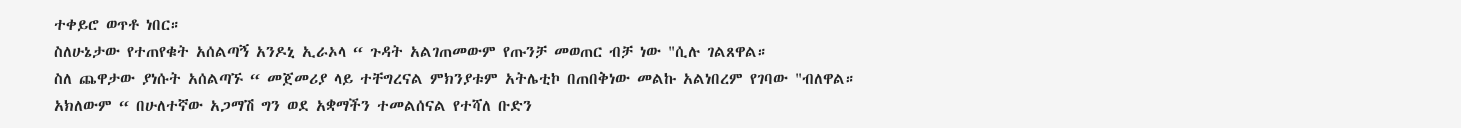ተቀይሮ ወጥቶ ነበር።
ስለሁኔታው የተጠየቁት አሰልጣኝ አንዶኒ ኢራኦላ “ ጉዳት አልገጠመውም የጡንቻ መወጠር ብቻ ነው "ሲሉ ገልጸዋል።
ስለ ጨዋታው ያነሱት አሰልጣኙ “ መጀመሪያ ላይ ተቸግረናል ምክንያቱም አትሌቲኮ በጠበቅነው መልኩ አልነበረም የገባው "ብለዋል።
አክለውም “ በሁለተኛው አጋማሽ ግን ወደ አቋማችን ተመልሰናል የተሻለ ቡድን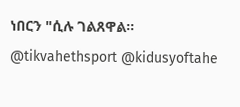ነበርን "ሲሉ ገልጸዋል።
@tikvahethsport @kidusyoftahe